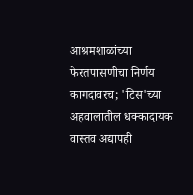आश्रमशाळांच्या फेरतपासणीचा निर्णय कागदावरच; 'टिस'च्या अहवालातील धक्कादायक वास्तव अद्यापही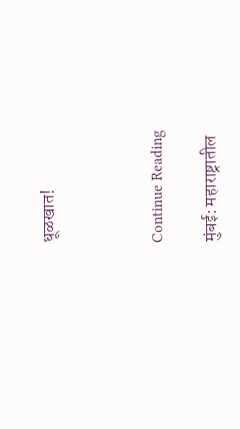धूळखात!



Continue Reading

मुंबई: महाराष्ट्रातील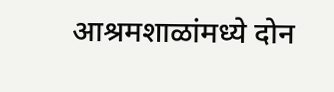आश्रमशाळांमध्ये दोन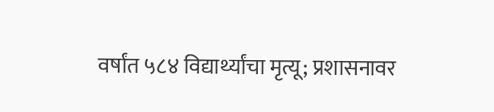वर्षांत ५८४ विद्यार्थ्यांचा मृत्यू; प्रशासनावर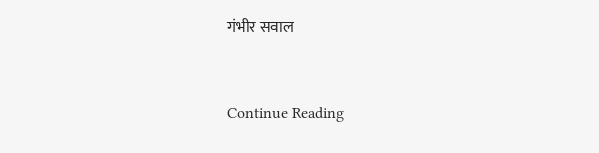गंभीर सवाल



Continue Reading